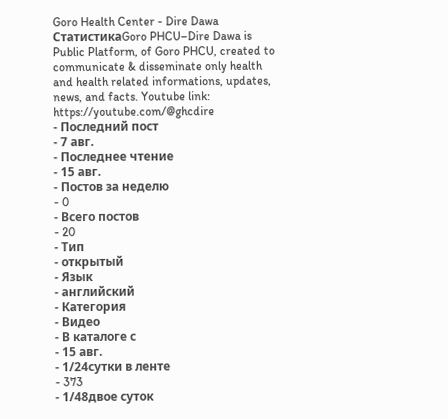Goro Health Center - Dire Dawa
СтатистикаGoro PHCU–Dire Dawa is Public Platform, of Goro PHCU, created to communicate & disseminate only health and health related informations, updates, news, and facts. Youtube link: https://youtube.com/@ghcdire
- Последний пост
- 7 авг.
- Последнее чтение
- 15 авг.
- Постов за неделю
- 0
- Всего постов
- 20
- Тип
- открытый
- Язык
- английский
- Категория
- Видео
- В каталоге с
- 15 авг.
- 1/24сутки в ленте
- 373
- 1/48двое суток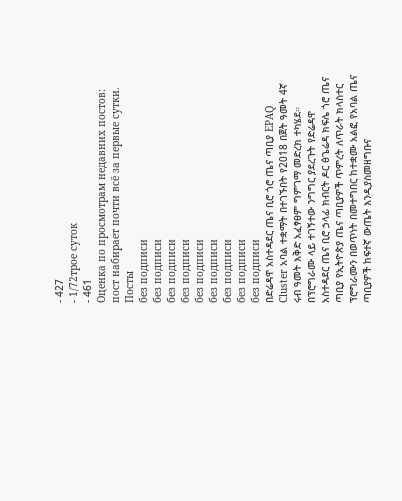- 427
- 1/72трое суток
- 461
Оценка по просмотрам недавних постов: пост набирает почти всё за первые сутки.
Посты
без подписи
без подписи
без подписи
без подписи
без подписи
без подписи
без подписи
без подписи
без подписи
በድሬዳዋ አስተዳደር ጤና ቢሮ ጎሮ ጤና ጣቢያ EPAQ Cluster አባል ተቋማት በተገኙበት የ2018 በጀት ዓመት 4ኛ ሩብ ዓመት እቅድ አፈፃፀም ግምገማ መድረክ ተካሄደ። በፕሮግራሙ ላይ ተገኝተው ንግግር ያደረጉት የድሬዳዋ አስተዳደር ጤና ቢሮ ኃላፊ ክብርት ዶር ፅጌሬዳ ክፍሌ ጎሮ ጤና ጣቢያ የኢትዮጵያ ጤና ጣቢያዎች ጥምረት ለጥራት ክላስተር ፕሮግራሙን በወጥነት በመተግበር ከተቋሙ አልፎ የአባል ጤና ጣቢያዎች ከፍተኛ ውጤት እንዲያስመዘግቡና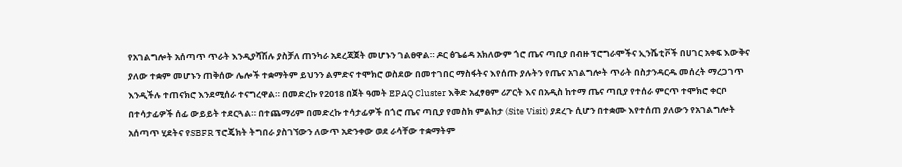የአገልግሎት አሰጣጥ ጥራት እንዲያሻሽሉ ያስቻለ ጠንካራ አደረጃጀት መሆኑን ገልፀዋል። ዶር ፅጌሬዳ አክለውም ጎሮ ጤና ጣቢያ በብዙ ፕሮግራሞችና ኢንሼቲቮች በሀገር አቀፍ እውቅና ያለው ተቋም መሆኑን ጠቅሰው ሌሎች ተቋማትም ይህንን ልምድና ተሞክሮ ወስደው በመተገበር ማስፋትና እየሰጡ ያሉትን የጤና አገልግሎት ጥራት በስታንዳርዱ መሰረት ማረጋገጥ እንዲችሉ ተጠናክሮ እንደሚሰራ ተናግረዋል። በመድረኩ የ2018 በጀት ዓመት EPAQ Cluster እቅድ አፈፃፀም ሪፖርት እና በአዲስ ከተማ ጤና ጣቢያ የተሰራ ምርጥ ተሞክሮ ቀርቦ በተሳታፊዎች ሰፊ ውይይት ተደርጓል። በተጨማሪም በመድረኩ ተሳታፊዎች በጎሮ ጤና ጣቢያ የመስክ ምልከታ (Site Visit) ያደረጉ ሲሆን በተቋሙ እየተሰጠ ያለውን የአገልግሎት አሰጣጥ ሂደትና የSBFR ፕሮጄክት ትግበራ ያስገኘውን ለውጥ አድንቀው ወደ ራሳቸው ተቋማትም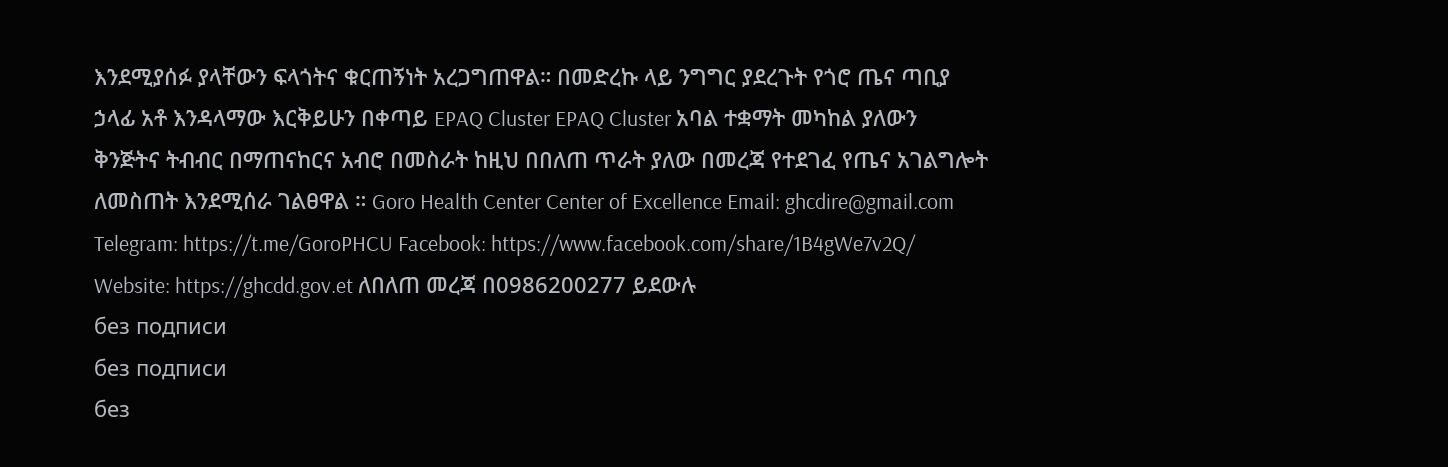እንደሚያሰፉ ያላቸውን ፍላጎትና ቁርጠኝነት አረጋግጠዋል። በመድረኩ ላይ ንግግር ያደረጉት የጎሮ ጤና ጣቢያ ኃላፊ አቶ እንዳላማው እርቅይሁን በቀጣይ EPAQ Cluster EPAQ Cluster አባል ተቋማት መካከል ያለውን ቅንጅትና ትብብር በማጠናከርና አብሮ በመስራት ከዚህ በበለጠ ጥራት ያለው በመረጃ የተደገፈ የጤና አገልግሎት ለመስጠት እንደሚሰራ ገልፀዋል ። Goro Health Center Center of Excellence Email: ghcdire@gmail.com Telegram: https://t.me/GoroPHCU Facebook: https://www.facebook.com/share/1B4gWe7v2Q/ Website: https://ghcdd.gov.et ለበለጠ መረጃ በ0986200277 ይደውሉ
без подписи
без подписи
без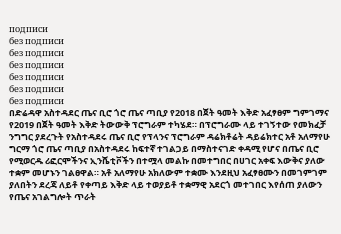подписи
без подписи
без подписи
без подписи
без подписи
без подписи
без подписи
በድሬዳዋ አስተዳደር ጤና ቢሮ ጎሮ ጤና ጣቢያ የ2018 በጀት ዓመት እቅድ አፈፃፀም ግምገማና የ2019 በጀት ዓመት እቅድ ትውውቅ ፕሮግራም ተካሄደ። በፕሮግራሙ ላይ ተገኝተው የመክፈቻ ንግግር ያደረጉት የአስተዳደሩ ጤና ቢሮ የፕላንና ፕሮግራም ዳሬክቶሬት ዳይሬክተር አቶ አለማየሁ ግርማ ጎሮ ጤና ጣቢያ በአስተዳደሩ ከፍተኛ ተገልጋይ በማስተናገድ ቀዳሚ የሆና በጤና ቢሮ የሚወርዱ ሪፎርሞችንና ኢንሼቲቮችን በተሟላ መልኩ በመተግበር በሀገር አቀፍ እውቅና ያለው ተቋም መሆኑን ገልፀዋል። አቶ አለማየሁ አክለውም ተቋሙ እንደዚህ አፈፃፀሙን በመገምገም ያለበትን ደረጃ ለይቶ የቀጣይ እቅድ ላይ ተወያይቶ ተቋማዊ አደርጎ መተገበር እየሰጠ ያለውን የጤና አገልግሎት ጥራት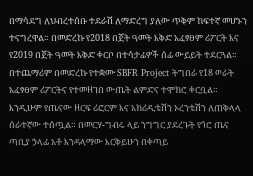በማሳደግ ለህብረተሰቡ ተደራሽ ለማድረግ ያለው ጥቅም ከፍተኛ መሆኑን ተናግረዋል። በመድረኩ የ2018 በጀት ዓመት እቅድ አፈፃፀም ሪፖርት እና የ2019 በጀት ዓመት እቅድ ቀርቦ በተሳታፊዎች ሰፊ ውይይት ተደርጓል። በተጨማሪም በመድረኩ የተቋሙ SBFR Project ትግበራ የ18 ወራት አፈፃፀም ሪፖርትና የተመዘገበ ውጤት ልምድና ተሞክሮ ቀርቧል። እንዲሁም የጤናው ዘርፍ ሪፎርም እና አክሪዲቴሽን ኦረንቴሽን ለጠቅላላ ሰራተኛው ተሰጧል። በመርሃ-ግብሩ ላይ ንግግር ያደረጉት የጎሮ ጤና ጣቢያ ኃላፊ አቶ እንዳላማው እርቅይሁን በቀጣይ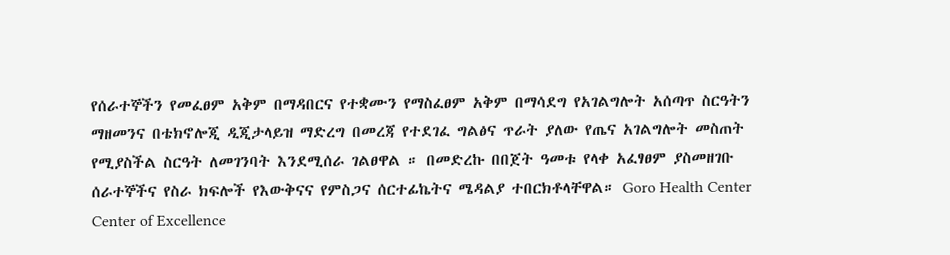የሰራተኞችን የመፈፀም አቅም በማዳበርና የተቋሙን የማስፈፀም አቅም በማሳደግ የአገልግሎት አሰጣጥ ስርዓትን ማዘመንና በቴክኖሎጂ ዲጂታላይዝ ማድረግ በመረጃ የተደገፈ ግልፅና ጥራት ያለው የጤና አገልግሎት መስጠት የሚያስችል ስርዓት ለመገንባት እንደሚሰራ ገልፀዋል ። በመድረኩ በበጀት ዓመቱ የላቀ አፈፃፀም ያስመዘገቡ ሰራተኞችና የስራ ክፍሎች የእውቅናና የምስጋና ሰርተፊኬትና ሜዳልያ ተበርክቶላቸዋል። Goro Health Center Center of Excellence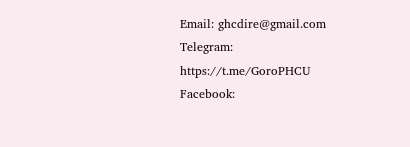Email: ghcdire@gmail.com Telegram: https://t.me/GoroPHCU Facebook: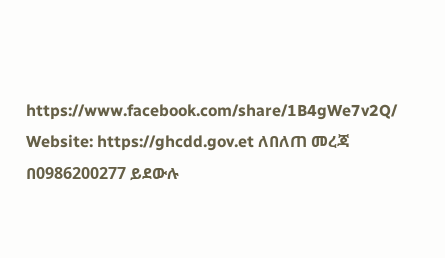https://www.facebook.com/share/1B4gWe7v2Q/ Website: https://ghcdd.gov.et ለበለጠ መረጃ በ0986200277 ይደውሉ